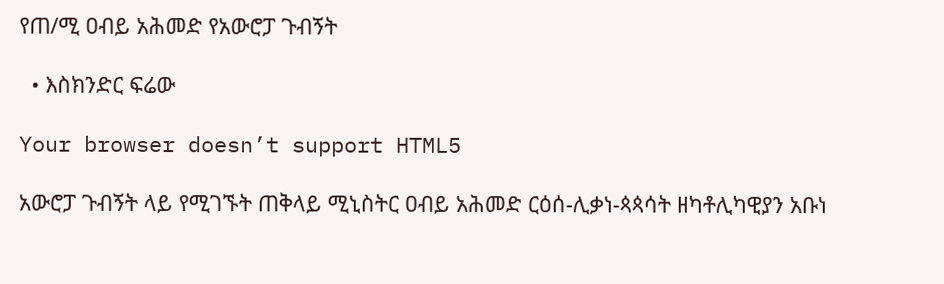የጠ/ሚ ዐብይ አሕመድ የአውሮፓ ጉብኝት

  • እስክንድር ፍሬው

Your browser doesn’t support HTML5

አውሮፓ ጉብኝት ላይ የሚገኙት ጠቅላይ ሚኒስትር ዐብይ አሕመድ ርዕሰ-ሊቃነ-ጳጳሳት ዘካቶሊካዊያን አቡነ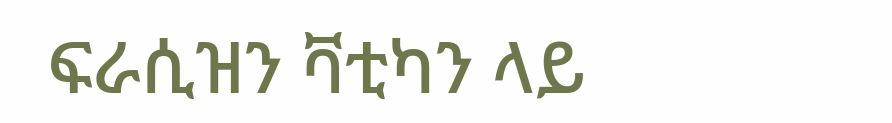ፍራሲዝን ቫቲካን ላይ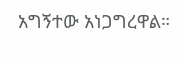አግኝተው አነጋግረዋል።